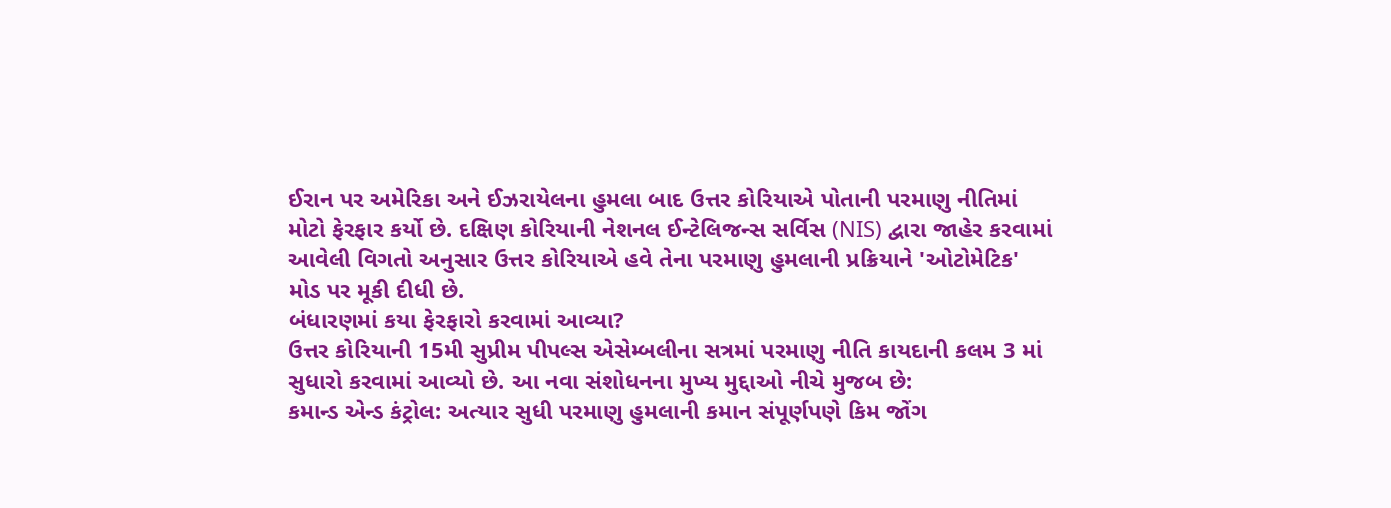ઈરાન પર અમેરિકા અને ઈઝરાયેલના હુમલા બાદ ઉત્તર કોરિયાએ પોતાની પરમાણુ નીતિમાં મોટો ફેરફાર કર્યો છે. દક્ષિણ કોરિયાની નેશનલ ઈન્ટેલિજન્સ સર્વિસ (NIS) દ્વારા જાહેર કરવામાં આવેલી વિગતો અનુસાર ઉત્તર કોરિયાએ હવે તેના પરમાણુ હુમલાની પ્રક્રિયાને 'ઓટોમેટિક' મોડ પર મૂકી દીધી છે.
બંધારણમાં કયા ફેરફારો કરવામાં આવ્યા?
ઉત્તર કોરિયાની 15મી સુપ્રીમ પીપલ્સ એસેમ્બલીના સત્રમાં પરમાણુ નીતિ કાયદાની કલમ 3 માં સુધારો કરવામાં આવ્યો છે. આ નવા સંશોધનના મુખ્ય મુદ્દાઓ નીચે મુજબ છે:
કમાન્ડ એન્ડ કંટ્રોલ: અત્યાર સુધી પરમાણુ હુમલાની કમાન સંપૂર્ણપણે કિમ જોંગ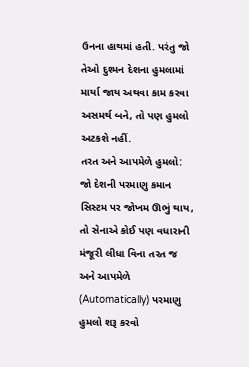ઉનના હાથમાં હતી. પરંતુ જો તેઓ દુશ્મન દેશના હુમલામાં માર્યા જાય અથવા કામ કરવા અસમર્થ બને, તો પણ હુમલો અટકશે નહીં.
તરત અને આપમેળે હુમલો: જો દેશની પરમાણુ કમાન સિસ્ટમ પર જોખમ ઊભું થાય, તો સેનાએ કોઈ પણ વધારાની મંજૂરી લીધા વિના તરત જ અને આપમેળે (Automatically) પરમાણુ હુમલો શરૂ કરવો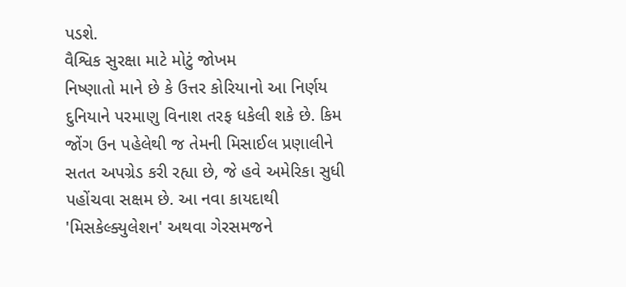પડશે.
વૈશ્વિક સુરક્ષા માટે મોટું જોખમ
નિષ્ણાતો માને છે કે ઉત્તર કોરિયાનો આ નિર્ણય દુનિયાને પરમાણુ વિનાશ તરફ ધકેલી શકે છે. કિમ જોંગ ઉન પહેલેથી જ તેમની મિસાઈલ પ્રણાલીને સતત અપગ્રેડ કરી રહ્યા છે, જે હવે અમેરિકા સુધી પહોંચવા સક્ષમ છે. આ નવા કાયદાથી 'મિસકેલ્ક્યુલેશન' અથવા ગેરસમજને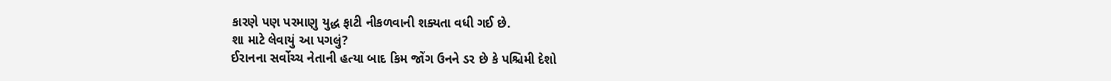કારણે પણ પરમાણુ યુદ્ધ ફાટી નીકળવાની શક્યતા વધી ગઈ છે.
શા માટે લેવાયું આ પગલું?
ઈરાનના સર્વોચ્ચ નેતાની હત્યા બાદ કિમ જોંગ ઉનને ડર છે કે પશ્ચિમી દેશો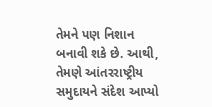તેમને પણ નિશાન બનાવી શકે છે. આથી, તેમણે આંતરરાષ્ટ્રીય સમુદાયને સંદેશ આપ્યો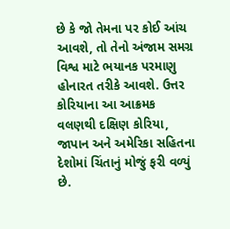છે કે જો તેમના પર કોઈ આંચ આવશે, તો તેનો અંજામ સમગ્ર વિશ્વ માટે ભયાનક પરમાણુ હોનારત તરીકે આવશે. ઉત્તર કોરિયાના આ આક્રમક વલણથી દક્ષિણ કોરિયા, જાપાન અને અમેરિકા સહિતના દેશોમાં ચિંતાનું મોજું ફરી વળ્યું છે.